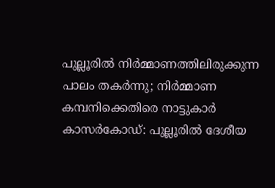പുല്ലൂരിൽ നിർമ്മാണത്തിലിരുക്കുന്ന പാലം തകർന്നു; നിർമ്മാണ കമ്പനിക്കെതിരെ നാട്ടുകാർ
കാസർകോഡ്: പുല്ലൂരിൽ ദേശീയ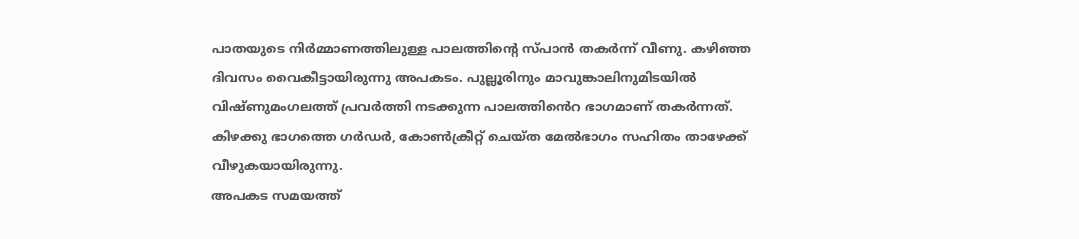പാതയുടെ നിർമ്മാണത്തിലുള്ള പാലത്തിന്റെ സ്പാൻ തകർന്ന് വീണു. കഴിഞ്ഞ ദിവസം വൈകീട്ടായിരുന്നു അപകടം. പുല്ലൂരിനും മാവുങ്കാലിനുമിടയിൽ വിഷ്ണുമംഗലത്ത് പ്രവർത്തി നടക്കുന്ന പാലത്തിൻെറ ഭാഗമാണ് തകർന്നത്. കിഴക്കു ഭാഗത്തെ ഗർഡർ, കോൺക്രീറ്റ് ചെയ്ത മേൽഭാഗം സഹിതം താഴേക്ക് വീഴുകയായിരുന്നു.
അപകട സമയത്ത്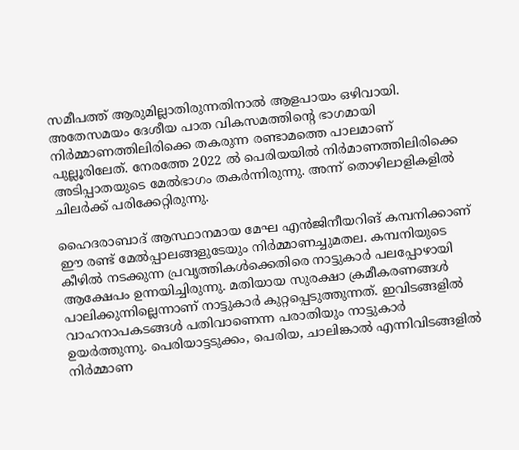സമീപത്ത് ആരുമില്ലാതിരുന്നതിനാൽ ആളപായം ഒഴിവായി. അതേസമയം ദേശീയ പാത വികസമത്തിന്റെ ഭാഗമായി നിർമ്മാണത്തിലിരിക്കെ തകരുന്ന രണ്ടാമത്തെ പാലമാണ് പുല്ലൂരിലേത്. നേരത്തേ 2022 ൽ പെരിയയിൽ നിർമാണത്തിലിരിക്കെ അടിപ്പാതയുടെ മേൽഭാഗം തകർന്നിരുന്നു. അന്ന് തൊഴിലാളികളിൽ ചിലർക്ക് പരിക്കേറ്റിരുന്നു.

ഹൈദരാബാദ് ആസ്ഥാനമായ മേഘ എൻജിനീയറിങ് കമ്പനിക്കാണ് ഈ രണ്ട് മേൽപ്പാലങ്ങളുടേയും നിർമ്മാണച്ചുമതല. കമ്പനിയുടെ കീഴിൽ നടക്കുന്ന പ്രവൃത്തികൾക്കെതിരെ നാട്ടുകാർ പലപ്പോഴായി ആക്ഷേപം ഉന്നയിച്ചിരുന്നു. മതിയായ സുരക്ഷാ ക്രമീകരണങ്ങൾ പാലിക്കുന്നില്ലെന്നാണ് നാട്ടുകാർ കുറ്റപ്പെടുത്തുന്നത്. ഇവിടങ്ങളിൽ വാഹനാപകടങ്ങൾ പതിവാണെന്ന പരാതിയും നാട്ടുകാർ ഉയർത്തുന്നു. പെരിയാട്ടടുക്കം, പെരിയ, ചാലിങ്കാൽ എന്നിവിടങ്ങളിൽ നിർമ്മാണ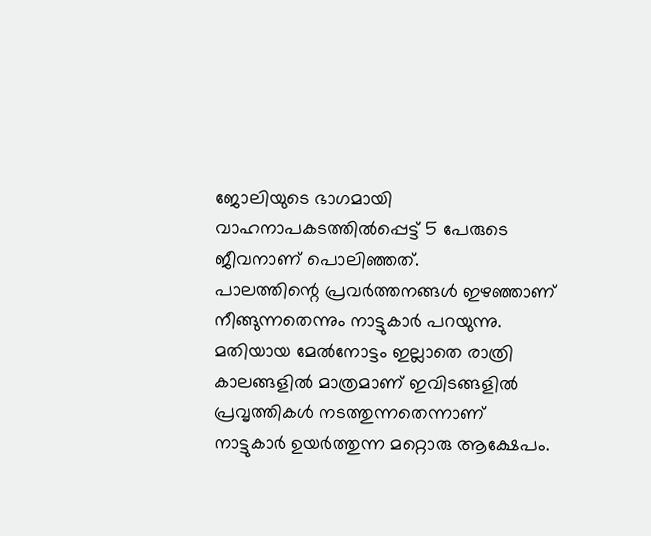ജോലിയുടെ ഭാഗമായി വാഹനാപകടത്തിൽപ്പെട്ട് 5 പേരുടെ ജീവനാണ് പൊലിഞ്ഞത്.
പാലത്തിന്റെ പ്രവർത്തനങ്ങൾ ഇഴഞ്ഞാണ് നീങ്ങുന്നതെന്നും നാട്ടുകാർ പറയുന്നു. മതിയായ മേൽനോട്ടം ഇല്ലാതെ രാത്രി കാലങ്ങളിൽ മാത്രമാണ് ഇവിടങ്ങളിൽ പ്രവൃത്തികൾ നടത്തുന്നതെന്നാണ് നാട്ടുകാർ ഉയർത്തുന്ന മറ്റൊരു ആക്ഷേപം.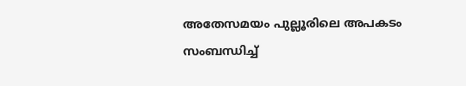അതേസമയം പുല്ലൂരിലെ അപകടം സംബന്ധിച്ച്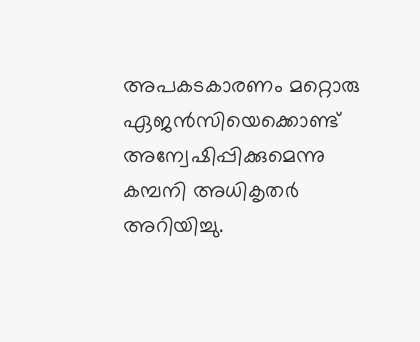അപകടകാരണം മറ്റൊരു ഏജൻസിയെക്കൊണ്ട് അന്വേഷിപ്പിക്കുമെന്നു കമ്പനി അധികൃതർ അറിയിച്ചു.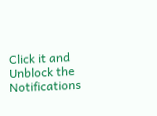Click it and Unblock the Notifications